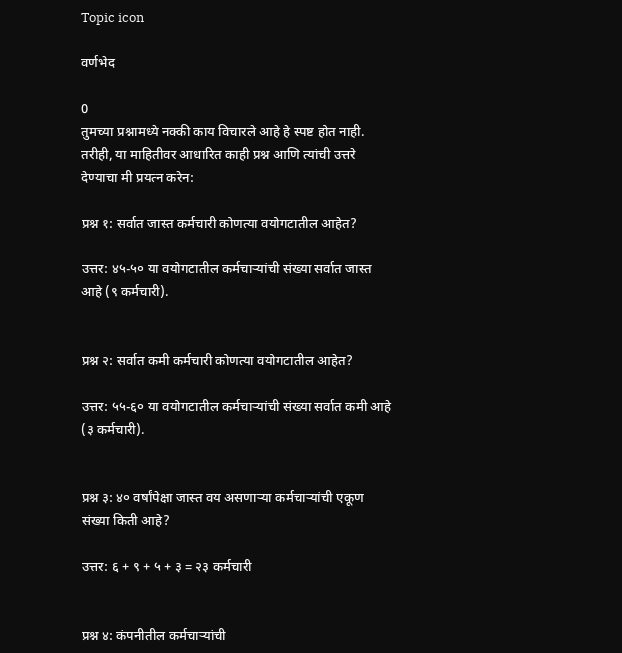Topic icon

वर्णभेद

0
तुमच्या प्रश्नामध्ये नक्की काय विचारले आहे हे स्पष्ट होत नाही. तरीही, या माहितीवर आधारित काही प्रश्न आणि त्यांची उत्तरे देण्याचा मी प्रयत्न करेन:

प्रश्न १: सर्वात जास्त कर्मचारी कोणत्या वयोगटातील आहेत?

उत्तर: ४५-५० या वयोगटातील कर्मचाऱ्यांची संख्या सर्वात जास्त आहे (९ कर्मचारी).


प्रश्न २: सर्वात कमी कर्मचारी कोणत्या वयोगटातील आहेत?

उत्तर: ५५-६० या वयोगटातील कर्मचाऱ्यांची संख्या सर्वात कमी आहे (३ कर्मचारी).


प्रश्न ३: ४० वर्षांपेक्षा जास्त वय असणाऱ्या कर्मचाऱ्यांची एकूण संख्या किती आहे?

उत्तर: ६ + ९ + ५ + ३ = २३ कर्मचारी


प्रश्न ४: कंपनीतील कर्मचाऱ्यांची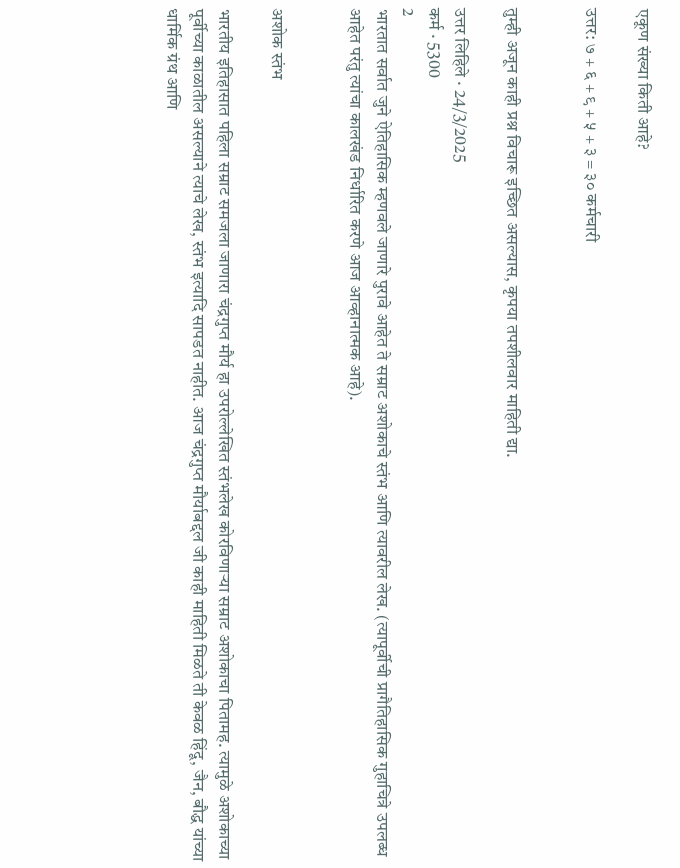एकूण संख्या किती आहे?

उत्तर: ७ + ६ + ९ + ५ + ३ = ३० कर्मचारी


तुम्ही अजून काही प्रश्न विचारू इच्छित असल्यास, कृपया तपशीलवार माहिती द्या.

उत्तर लिहिले · 24/3/2025
कर्म · 5300
2
भारतात सर्वात जुने ऐतिहासिक म्हणवले जाणारे पुरावे आहेत ते सम्राट अशोकाचे स्तंभ आणि त्यावरील लेख. (त्यापूर्वीची प्रागैतिहासिक गुहाचित्रे उपलब्ध आहेत परंतु त्यांचा कालखंड निर्धारित करणे आज आव्हानात्मक आहे).


अशोक स्तंभ

भारतीय इतिहासात पहिला सम्राट समजला जाणारा चंद्रगुप्त मौर्य हा उपरोल्लेखित स्तंभलेख कोरविणाऱ्या सम्राट अशोकाचा पितामह. त्यामुळे अशोकाच्या पूर्वीच्या काळातील असल्याने त्याचे लेख, स्तंभ इत्यादि सापडत नाहीत. आज चंद्रगुप्त मौर्याबद्दल जी काही माहिती मिळते ती केवळ हिंदू, जैन, बौद्ध यांच्या धार्मिक ग्रंथ आणि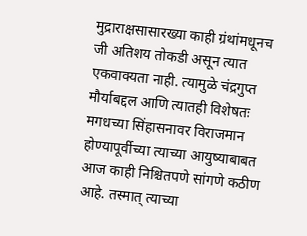मुद्राराक्षसासारख्या काही ग्रंथांमधूनच जी अतिशय तोकडी असून त्यात एकवाक्यता नाही. त्यामुळे चंद्रगुप्त मौर्याबद्दल आणि त्यातही विशेषतः मगधच्या सिंहासनावर विराजमान होण्यापूर्वीच्या त्याच्या आयुष्याबाबत आज काही निश्चितपणे सांगणे कठीण आहे. तस्मात् त्याच्या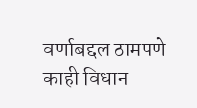वर्णाबद्दल ठामपणे काही विधान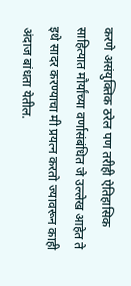करणे असंयुक्तिक ठरेल पण तरीही ऐतिहासिक साहित्यात मौर्यांच्या वर्णासंबंधित जे उल्लेख आहेत ते इथे सादर करण्याचा मी प्रयत्न करतो ज्यावरून काही अंदाज बांधता येतील.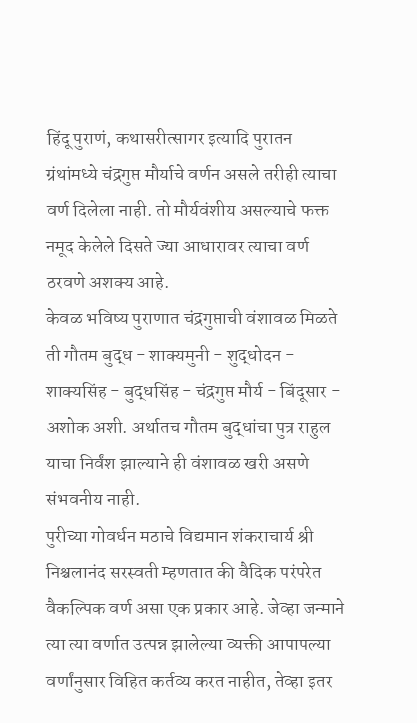हिंदू पुराणं, कथासरीत्सागर इत्यादि पुरातन ग्रंथांमध्ये चंद्रगुप्त मौर्याचे वर्णन असले तरीही त्याचा वर्ण दिलेला नाही. तो मौर्यवंशीय असल्याचे फक्त नमूद केलेले दिसते ज्या आधारावर त्याचा वर्ण ठरवणे अशक्य आहे.
केवळ भविष्य पुराणात चंद्रगुप्ताची वंशावळ मिळते ती गौतम बुद्ध - शाक्यमुनी - शुद्धोदन - शाक्यसिंह - बुद्धसिंह - चंद्रगुप्त मौर्य - बिंदूसार - अशोक अशी. अर्थातच गौतम बुद्धांचा पुत्र राहुल याचा निर्वंश झाल्याने ही वंशावळ खरी असणे संभवनीय नाही.
पुरीच्या गोवर्धन मठाचे विद्यमान शंकराचार्य श्री निश्चलानंद सरस्वती म्हणतात की वैदिक परंपरेत वैकल्पिक वर्ण असा एक प्रकार आहे. जेव्हा जन्माने त्या त्या वर्णात उत्पन्न झालेल्या व्यक्ती आपापल्या वर्णांनुसार विहित कर्तव्य करत नाहीत, तेव्हा इतर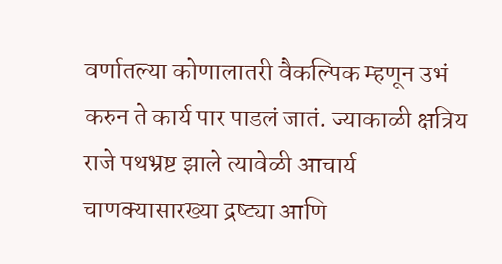वर्णातल्या कोणालातरी वैकल्पिक म्हणून उभं करुन ते कार्य पार पाडलं जातं. ज्याकाळी क्षत्रिय राजे पथभ्रष्ट झाले त्यावेळी आचार्य चाणक्यासारख्या द्रष्ट्या आणि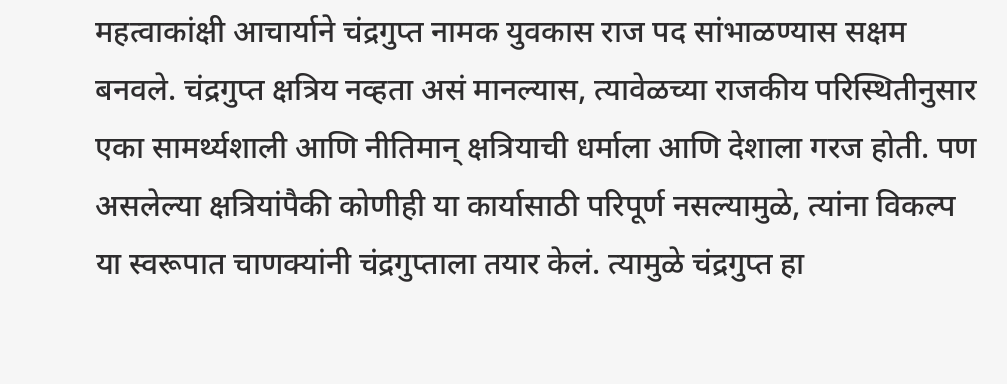महत्वाकांक्षी आचार्याने चंद्रगुप्त नामक युवकास राज पद सांभाळण्यास सक्षम बनवले. चंद्रगुप्त क्षत्रिय नव्हता असं मानल्यास, त्यावेळच्या राजकीय परिस्थितीनुसार एका सामर्थ्यशाली आणि नीतिमान् क्षत्रियाची धर्माला आणि देशाला गरज होती. पण असलेल्या क्षत्रियांपैकी कोणीही या कार्यासाठी परिपूर्ण नसल्यामुळे, त्यांना विकल्प या स्वरूपात चाणक्यांनी चंद्रगुप्ताला तयार केलं. त्यामुळे चंद्रगुप्त हा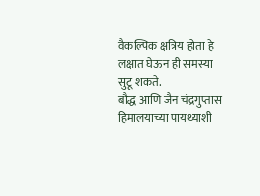वैकल्पिक क्षत्रिय होता हे लक्षात घेऊन ही समस्या सुटू शकते.
बौद्ध आणि जैन चंद्रगुप्तास हिमालयाच्या पायथ्याशी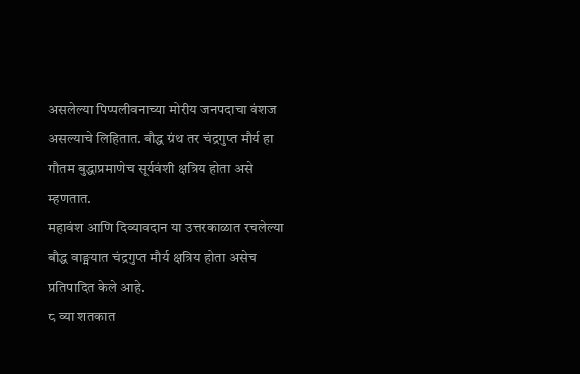असलेल्या पिप्पलीवनाच्या मोरीय जनपदाचा वंशज असल्याचे लिहितात. बौद्ध ग्रंथ तर चंद्रगुप्त मौर्य हा गौतम बुद्धाप्रमाणेच सूर्यवंशी क्षत्रिय होता असे म्हणतात.
महावंश आणि दिव्यावदान या उत्तरकाळात रचलेल्या बौद्ध वाङ्मयात चंद्रगुप्त मौर्य क्षत्रिय होता असेच प्रतिपादित केले आहे.
८ व्या शतकात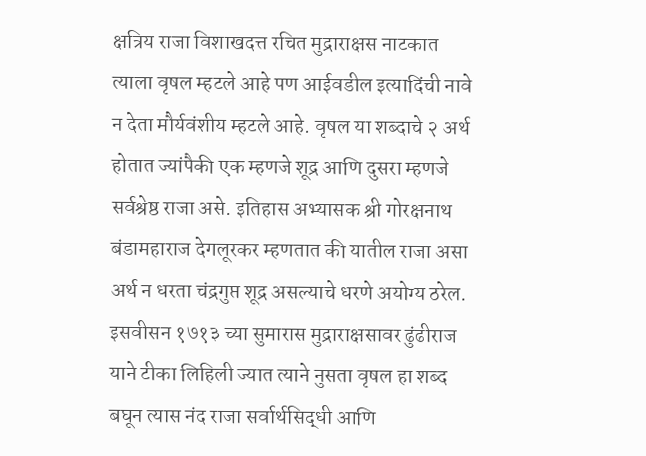क्षत्रिय राजा विशाखदत्त रचित मुद्राराक्षस नाटकात त्याला वृषल म्हटले आहे पण आईवडील इत्यादिंची नावे न देता मौर्यवंशीय म्हटले आहे. वृषल या शब्दाचे २ अर्थ होतात ज्यांपैकी एक म्हणजे शूद्र आणि दुसरा म्हणजे सर्वश्रेष्ठ राजा असे. इतिहास अभ्यासक श्री गोरक्षनाथ बंडामहाराज देगलूरकर म्हणतात की यातील राजा असा अर्थ न धरता चंद्रगुप्त शूद्र असल्याचे धरणे अयोग्य ठरेल.
इसवीसन १७१३ च्या सुमारास मुद्राराक्षसावर ढुंढीराज याने टीका लिहिली ज्यात त्याने नुसता वृषल हा शब्द बघून त्यास नंद राजा सर्वार्थसिद्धी आणि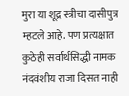मुरा या शूद्र स्त्रीचा दासीपुत्र म्हटले आहे. पण प्रत्यक्षात कुठेही सर्वार्थसिद्धी नामक नंदवंशीय राजा दिसत नाही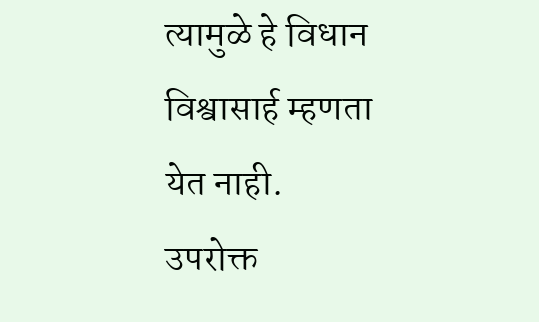त्यामुळे हे विधान विश्वासार्ह म्हणता येत नाही.
उपरोक्त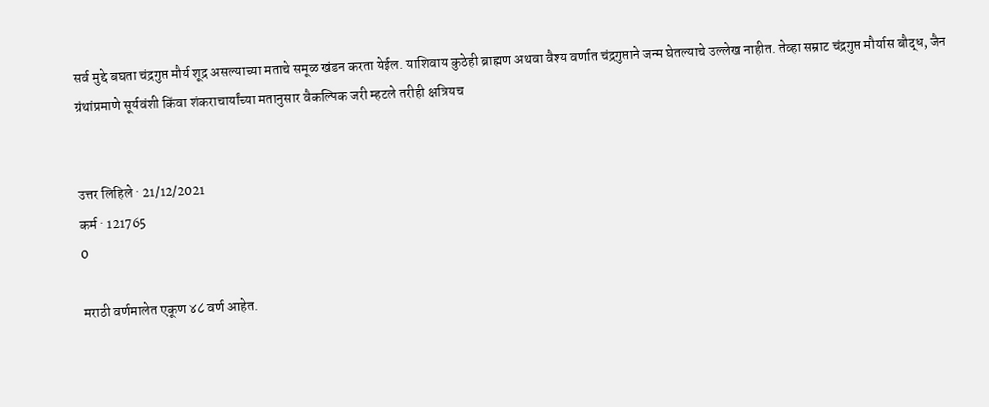सर्व मुद्दे बघता चंद्रगुप्त मौर्य शूद्र असल्याच्या मताचे समूळ खंडन करता येईल. याशिवाय कुठेही ब्राह्मण अथवा वैश्य वर्णात चंद्रगुप्ताने जन्म घेतल्याचे उल्लेख नाहीत. तेव्हा सम्राट चंद्रगुप्त मौर्यास बौद्ध, जैन ग्रंथांप्रमाणे सूर्यवंशी किंवा शंकराचार्यांच्या मतानुसार वैकल्पिक जरी म्हटले तरीही क्षत्रियच


उत्तर लिहिले · 21/12/2021
कर्म · 121765
0

मराठी वर्णमालेत एकूण ४८ वर्ण आहेत.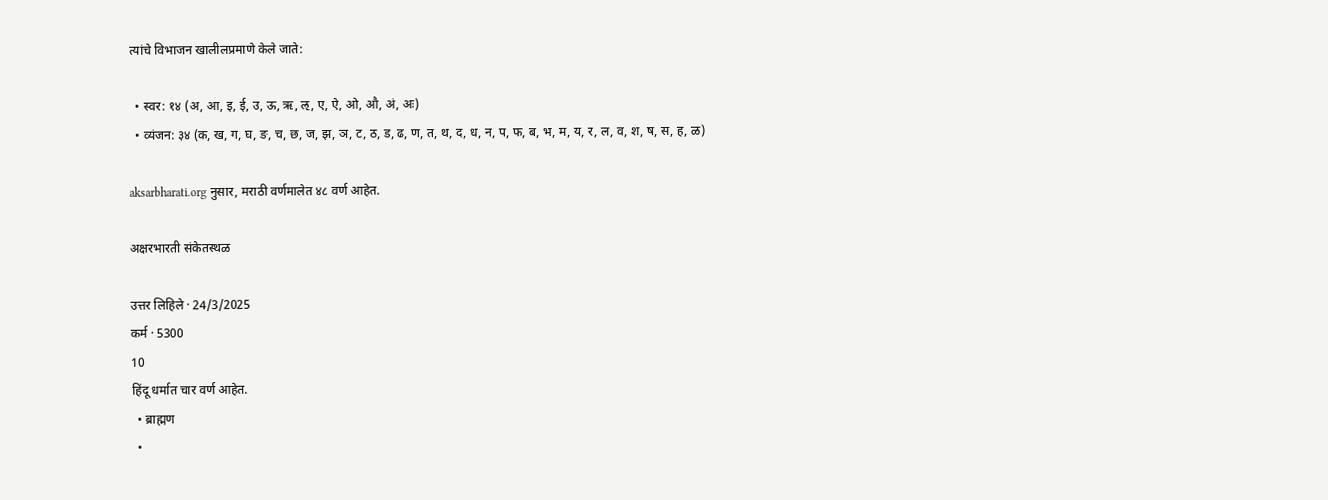त्यांचे विभाजन खालीलप्रमाणे केले जाते:

  • स्वर: १४ (अ, आ, इ, ई, उ, ऊ, ऋ, ऌ, ए, ऐ, ओ, औ, अं, अः)
  • व्यंजन: ३४ (क, ख, ग, घ, ङ, च, छ, ज, झ, ञ, ट, ठ, ड, ढ, ण, त, थ, द, ध, न, प, फ, ब, भ, म, य, र, ल, व, श, ष, स, ह, ळ)

aksarbharati.org नुसार, मराठी वर्णमालेत ४८ वर्ण आहेत.

अक्षरभारती संकेतस्थळ

उत्तर लिहिले · 24/3/2025
कर्म · 5300
10
हिंदू धर्मात चार वर्ण आहेत.
  • ब्राह्मण
  •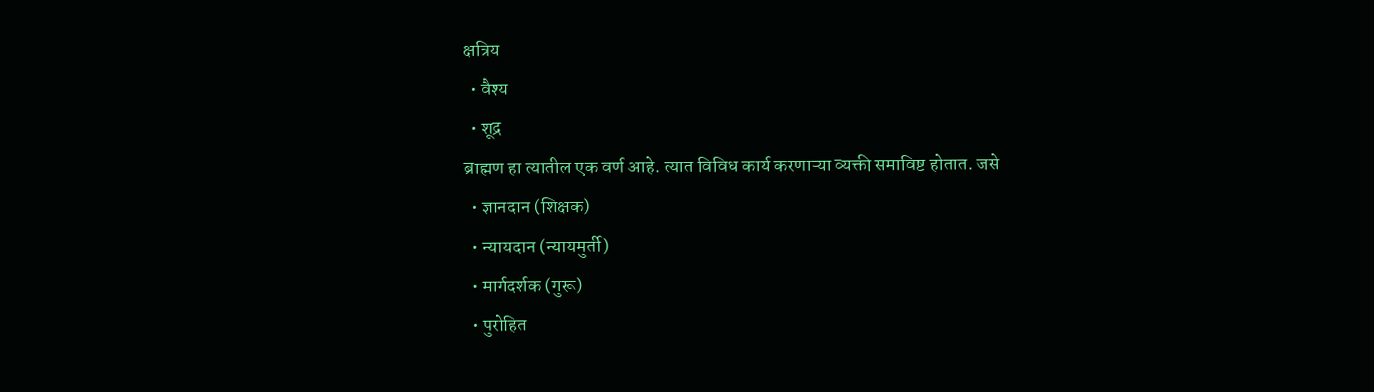क्षत्रिय
  • वैश्य
  • शूद्र
ब्राह्मण हा त्यातील एक वर्ण आहे. त्यात विविध कार्य करणाऱ्या व्यक्ती समाविष्ट होतात. जसे
  • ज्ञानदान (शिक्षक)
  • न्यायदान (न्यायमुर्ती)
  • मार्गदर्शक (गुरू)
  • पुरोहित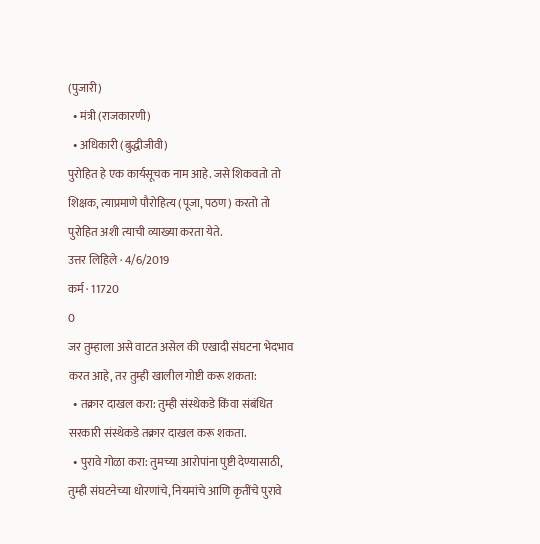(पुजारी)
  • मंत्री (राजकारणी)
  • अधिकारी (बुद्धीजीवी)
पुरोहित हे एक कार्यसूचक नाम आहे. जसे शिकवतो तो शिक्षक, त्याप्रमाणे पौरोहित्य (पूजा, पठण) करतो तो पुरोहित अशी त्याची व्याख्या करता येते.
उत्तर लिहिले · 4/6/2019
कर्म · 11720
0
जर तुम्हाला असे वाटत असेल की एखादी संघटना भेदभाव करत आहे, तर तुम्ही खालील गोष्टी करू शकता:
  • तक्रार दाखल करा: तुम्ही संस्थेकडे किंवा संबंधित सरकारी संस्थेकडे तक्रार दाखल करू शकता.
  • पुरावे गोळा करा: तुमच्या आरोपांना पुष्टी देण्यासाठी, तुम्ही संघटनेच्या धोरणांचे, नियमांचे आणि कृतींचे पुरावे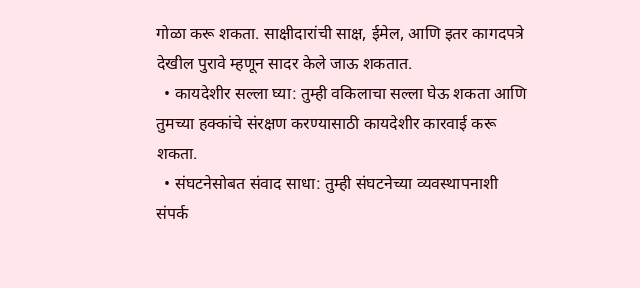गोळा करू शकता. साक्षीदारांची साक्ष, ईमेल, आणि इतर कागदपत्रे देखील पुरावे म्हणून सादर केले जाऊ शकतात.
  • कायदेशीर सल्ला घ्या: तुम्ही वकिलाचा सल्ला घेऊ शकता आणि तुमच्या हक्कांचे संरक्षण करण्यासाठी कायदेशीर कारवाई करू शकता.
  • संघटनेसोबत संवाद साधा: तुम्ही संघटनेच्या व्यवस्थापनाशी संपर्क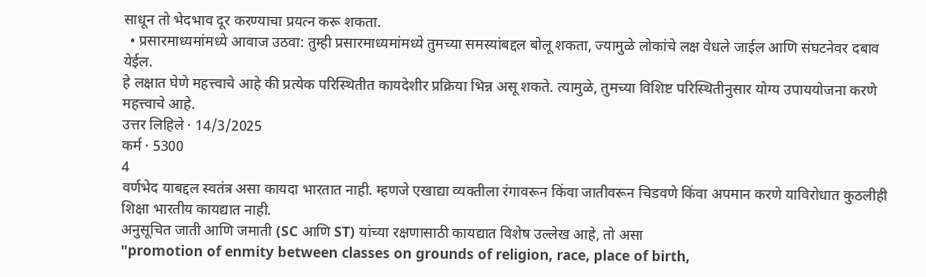साधून तो भेदभाव दूर करण्याचा प्रयत्न करू शकता.
  • प्रसारमाध्यमांमध्ये आवाज उठवा: तुम्ही प्रसारमाध्यमांमध्ये तुमच्या समस्यांबद्दल बोलू शकता, ज्यामुळे लोकांचे लक्ष वेधले जाईल आणि संघटनेवर दबाव येईल.
हे लक्षात घेणे महत्त्वाचे आहे की प्रत्येक परिस्थितीत कायदेशीर प्रक्रिया भिन्न असू शकते. त्यामुळे, तुमच्या विशिष्ट परिस्थितीनुसार योग्य उपाययोजना करणे महत्त्वाचे आहे.
उत्तर लिहिले · 14/3/2025
कर्म · 5300
4
वर्णभेद याबद्दल स्वतंत्र असा कायदा भारतात नाही. म्हणजे एखाद्या व्यक्तीला रंगावरून किंवा जातीवरून चिडवणे किंवा अपमान करणे याविरोधात कुठलीही शिक्षा भारतीय कायद्यात नाही.
अनुसूचित जाती आणि जमाती (SC आणि ST) यांच्या रक्षणासाठी कायद्यात विशेष उल्लेख आहे, तो असा
"promotion of enmity between classes on grounds of religion, race, place of birth,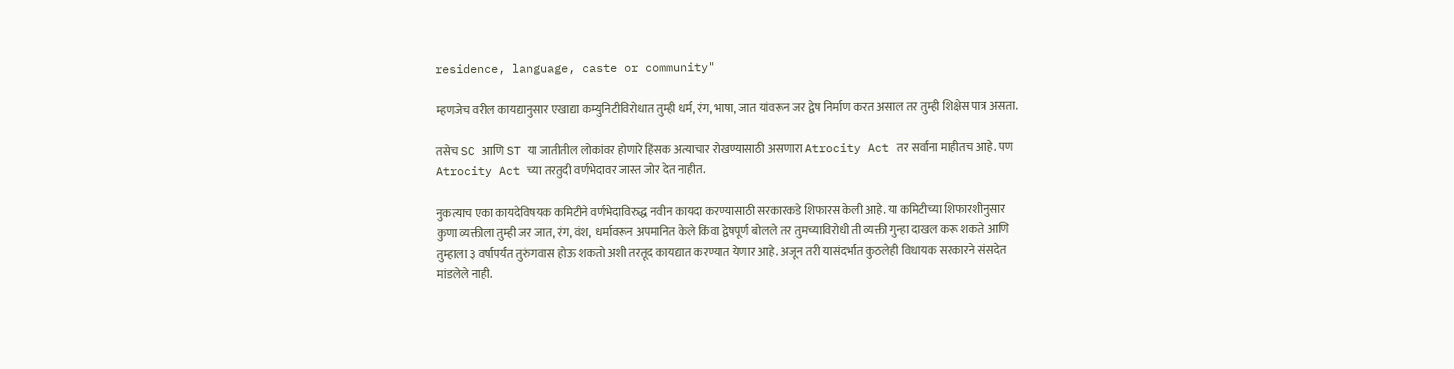residence, language, caste or community"

म्हणजेच वरील कायद्यानुसार एखाद्या कम्युनिटीविरोधात तुम्ही धर्म, रंग, भाषा, जात यांवरून जर द्वेष निर्माण करत असाल तर तुम्ही शिक्षेस पात्र असता.

तसेच SC आणि ST या जातीतील लोकांवर होणारे हिंसक अत्याचार रोखण्यासाठी असणारा Atrocity Act तर सर्वांना माहीतच आहे. पण Atrocity Act च्या तरतुदी वर्णभेदावर जास्त जोर देत नाहीत.

नुकत्याच एका कायदेविषयक कमिटीने वर्णभेदाविरुद्ध नवीन कायदा करण्यासाठी सरकारकडे शिफारस केली आहे. या कमिटीच्या शिफारशीनुसार कुणा व्यक्तीला तुम्ही जर जात, रंग, वंश,  धर्मावरून अपमानित केले किंवा द्वेषपूर्ण बोलले तर तुमच्याविरोधी ती व्यक्ती गुन्हा दाखल करू शकते आणि तुम्हाला ३ वर्षापर्यंत तुरुंगवास होऊ शकतो अशी तरतूद कायद्यात करण्यात येणार आहे. अजून तरी यासंदर्भात कुठलेही विधायक सरकारने संसदेत मांडलेले नाही.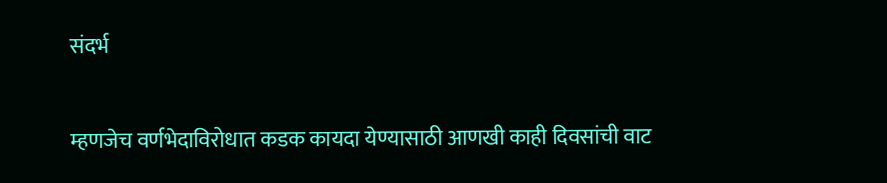संदर्भ


म्हणजेच वर्णभेदाविरोधात कडक कायदा येण्यासाठी आणखी काही दिवसांची वाट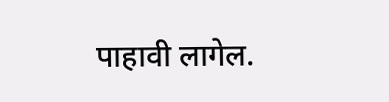पाहावी लागेल.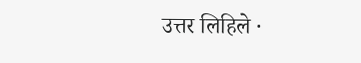उत्तर लिहिले ·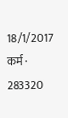18/1/2017
कर्म · 283320